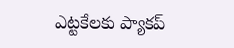ఎట్టకేలకు ప్యాకప్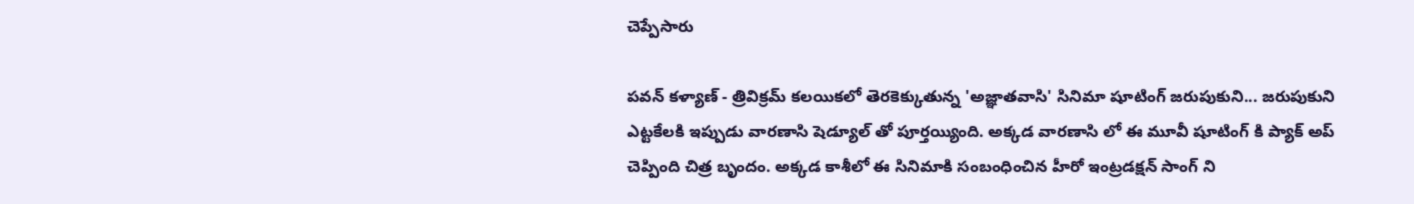చెప్పేసారు

పవన్ కళ్యాణ్ - త్రివిక్రమ్ కలయికలో తెరకెక్కుతున్న 'అజ్ఞాతవాసి' సినిమా షూటింగ్ జరుపుకుని... జరుపుకుని ఎట్టకేలకి ఇప్పుడు వారణాసి షెడ్యూల్ తో పూర్తయ్యింది. అక్కడ వారణాసి లో ఈ మూవీ షూటింగ్ కి ప్యాక్ అప్ చెప్పింది చిత్ర బృందం. అక్కడ కాశీలో ఈ సినిమాకి సంబంధించిన హీరో ఇంట్రడక్షన్ సాంగ్ ని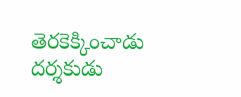తెరకెక్కించాడు దర్శకుడు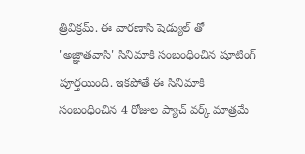త్రివిక్రమ్. ఈ వారణాసి షెడ్యుల్ తో 'అజ్ఞాతవాసి' సినిమాకి సంబంధించిన షూటింగ్ పూర్తయింది. ఇకపోతే ఈ సినిమాకి సంబంధించిన 4 రోజుల ప్యాచ్ వర్క్ మాత్రమే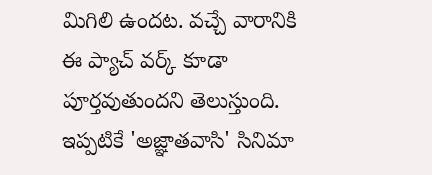మిగిలి ఉందట. వచ్చే వారానికి ఈ ప్యాచ్ వర్క్ కూడా పూర్తవుతుందని తెలుస్తుంది.
ఇప్పటికే 'అజ్ఞాతవాసి' సినిమా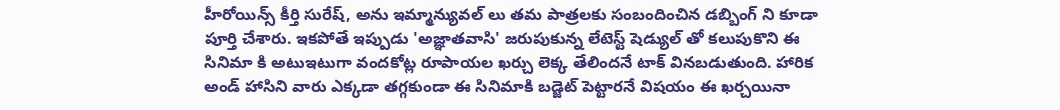హీరోయిన్స్ కీర్తి సురేష్, అను ఇమ్మాన్యువల్ లు తమ పాత్రలకు సంబందించిన డబ్బింగ్ ని కూడా పూర్తి చేశారు. ఇకపోతే ఇప్పుడు 'అజ్ఞాతవాసి' జరుపుకున్న లేటెస్ట్ షెడ్యుల్ తో కలుపుకొని ఈ సినిమా కి అటుఇటుగా వందకోట్ల రూపాయల ఖర్చు లెక్క తేలిందనే టాక్ వినబడుతుంది. హారిక అండ్ హాసిని వారు ఎక్కడా తగ్గకుండా ఈ సినిమాకి బడ్జెట్ పెట్టారనే విషయం ఈ ఖర్చయినా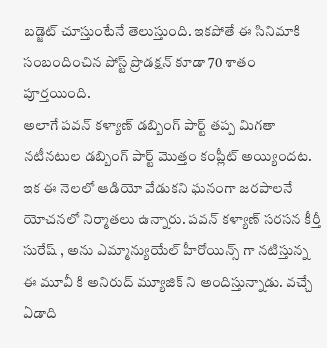బడ్జెట్ చూస్తుంటేనే తెలుస్తుంది. ఇకపోతే ఈ సినిమాకి సంబందించిన పోస్ట్ ప్రొడక్షన్ కూడా 70 శాతం పూర్తయింది.
అలాగే పవన్ కళ్యాణ్ డబ్బింగ్ పార్ట్ తప్ప మిగతా నటీనటుల డబ్బింగ్ పార్ట్ మొత్తం కంప్లీట్ అయ్యిందట. ఇక ఈ నెలలో ఆడియో వేడుకని ఘనంగా జరపాలనే యోచనలో నిర్మాతలు ఉన్నారు. పవన్ కళ్యాణ్ సరసన కీర్తీ సురేష్ , అను ఎమ్మాన్యుయేల్ హీరోయిన్స్ గా నటిస్తున్న ఈ మూవీ కి అనిరుద్ మ్యూజిక్ ని అందిస్తున్నాడు. వచ్చే ఏడాది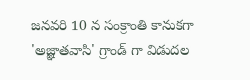జనవరి 10 న సంక్రాంతి కానుకగా 'అజ్ఞాతవాసి' గ్రాండ్ గా విడుదల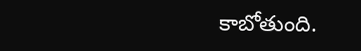కాబోతుంది.